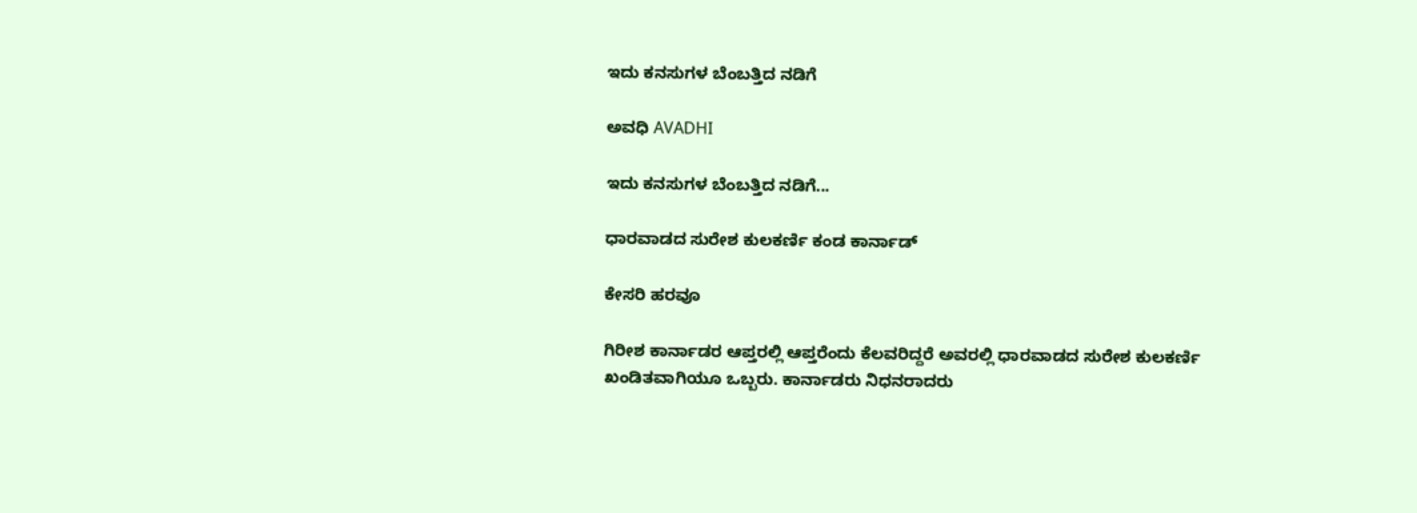ಇದು ಕನಸುಗಳ ಬೆಂಬತ್ತಿದ ನಡಿಗೆ‍

ಅವಧಿ AVADHI

ಇದು ಕನಸುಗಳ ಬೆಂಬತ್ತಿದ ನಡಿಗೆ...

ಧಾರವಾಡದ ಸುರೇಶ ಕುಲಕರ್ಣಿ ಕಂಡ ಕಾರ್ನಾಡ್

ಕೇಸರಿ ಹರವೂ

ಗಿರೀಶ ಕಾರ್ನಾಡರ ಆಪ್ತರಲ್ಲಿ ಆಪ್ತರೆಂದು ಕೆಲವರಿದ್ದರೆ ಅವರಲ್ಲಿ ಧಾರವಾಡದ ಸುರೇಶ ಕುಲಕರ್ಣಿ ಖಂಡಿತವಾಗಿಯೂ ಒಬ್ಬರು. ಕಾರ್ನಾಡರು ನಿಧನರಾದರು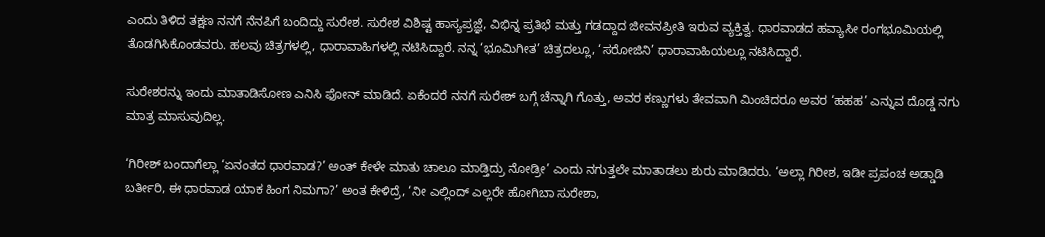ಎಂದು ತಿಳಿದ ತಕ್ಷಣ ನನಗೆ ನೆನಪಿಗೆ ಬಂದಿದ್ದು ಸುರೇಶ. ಸುರೇಶ ವಿಶಿಷ್ಟ ಹಾಸ್ಯಪ್ರಜ್ಞೆ, ವಿಭಿನ್ನ ಪ್ರತಿಭೆ ಮತ್ತು ಗಡದ್ದಾದ ಜೀವನಪ್ರೀತಿ ಇರುವ ವ್ಯಕ್ತಿತ್ವ. ಧಾರವಾಡದ ಹವ್ಯಾಸೀ ರಂಗಭೂಮಿಯಲ್ಲಿ ತೊಡಗಿಸಿಕೊಂಡವರು. ಹಲವು ಚಿತ್ರಗಳಲ್ಲಿ, ಧಾರಾವಾಹಿಗಳಲ್ಲಿ ನಟಿಸಿದ್ದಾರೆ. ನನ್ನ ‘ಭೂಮಿಗೀತ’ ಚಿತ್ರದಲ್ಲೂ, ‘ಸರೋಜಿನಿ’ ಧಾರಾವಾಹಿಯಲ್ಲೂ ನಟಿಸಿದ್ದಾರೆ.

ಸುರೇಶರನ್ನು ಇಂದು ಮಾತಾಡಿಸೋಣ ಎನಿಸಿ ಫೋನ್ ಮಾಡಿದೆ. ಏಕೆಂದರೆ ನನಗೆ ಸುರೇಶ್ ಬಗ್ಗೆ ಚೆನ್ನಾಗಿ ಗೊತ್ತು, ಅವರ ಕಣ್ಣುಗಳು ತೇವವಾಗಿ ಮಿಂಚಿದರೂ ಅವರ ‘ಹಹಹ’ ಎನ್ನುವ ದೊಡ್ಡ ನಗು ಮಾತ್ರ ಮಾಸುವುದಿಲ್ಲ.

‘ಗಿರೀಶ್ ಬಂದಾಗೆಲ್ಲಾ ‘ಏನಂತದ ಧಾರವಾಡ?’ ಅಂತ್ ಕೇಳೇ ಮಾತು ಚಾಲೂ ಮಾಡ್ತಿದ್ರು ನೋಡ್ರೀ’ ಎಂದು ನಗುತ್ತಲೇ ಮಾತಾಡಲು ಶುರು ಮಾಡಿದರು. ‘ಅಲ್ಲಾ ಗಿರೀಶ, ಇಡೀ ಪ್ರಪಂಚ ಅಡ್ಡಾಡಿ ಬರ್ತೀರಿ, ಈ ಧಾರವಾಡ ಯಾಕ ಹಿಂಗ ನಿಮಗಾ?’ ಅಂತ ಕೇಳಿದ್ರೆ, ‘ನೀ ಎಲ್ಲಿಂದ್ ಎಲ್ಲರೇ ಹೋಗಿಬಾ ಸುರೇಶಾ,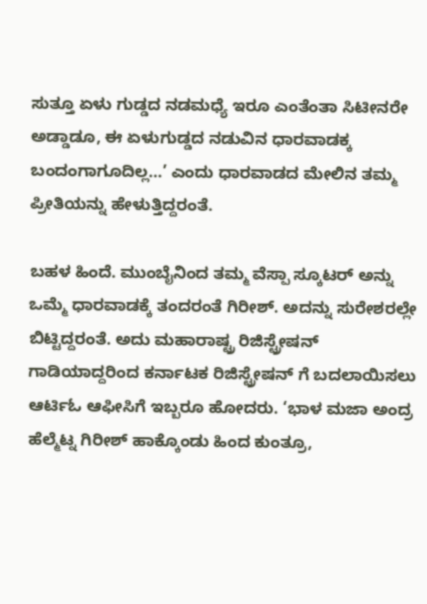ಸುತ್ತೂ ಏಳು ಗುಡ್ಡದ ನಡಮಧ್ಯೆ ಇರೂ ಎಂತೆಂತಾ ಸಿಟೀನರೇ ಅಡ್ಡಾಡೂ, ಈ ಏಳುಗುಡ್ಡದ ನಡುವಿನ ಧಾರವಾಡಕ್ಕ ಬಂದಂಗಾಗೂದಿಲ್ಲ…’ ಎಂದು ಧಾರವಾಡದ ಮೇಲಿನ ತಮ್ಮ ಪ್ರೀತಿಯನ್ನು ಹೇಳುತ್ತಿದ್ದರಂತೆ.

ಬಹಳ ಹಿಂದೆ. ಮುಂಬೈನಿಂದ ತಮ್ಮ ವೆಸ್ಪಾ ಸ್ಕೂಟರ್ ಅನ್ನು ಒಮ್ಮೆ ಧಾರವಾಡಕ್ಕೆ ತಂದರಂತೆ ಗಿರೀಶ್. ಅದನ್ನು ಸುರೇಶರಲ್ಲೇ ಬಿಟ್ಟಿದ್ದರಂತೆ. ಅದು ಮಹಾರಾಷ್ಟ್ರ ರಿಜಿಸ್ಟ್ರೇಷನ್ ಗಾಡಿಯಾದ್ದರಿಂದ ಕರ್ನಾಟಕ ರಿಜಿಸ್ಟ್ರೇಷನ್ ಗೆ ಬದಲಾಯಿಸಲು ಆರ್ಟಿಓ ಆಫೀಸಿಗೆ ಇಬ್ಬರೂ ಹೋದರು. ‘ಭಾಳ ಮಜಾ ಅಂದ್ರ ಹೆಲ್ಮೆಟ್ನ ಗಿರೀಶ್ ಹಾಕ್ಕೊಂಡು ಹಿಂದ ಕುಂತ್ರೂ,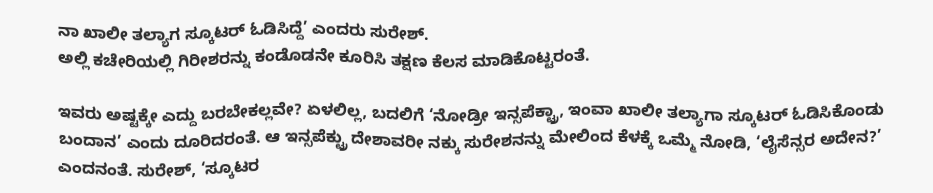ನಾ ಖಾಲೀ ತಲ್ಯಾಗ ಸ್ಕೂಟರ್ ಓಡಿಸಿದ್ದೆ’ ಎಂದರು ಸುರೇಶ್.
ಅಲ್ಲಿ ಕಚೇರಿಯಲ್ಲಿ ಗಿರೀಶರನ್ನು ಕಂಡೊಡನೇ ಕೂರಿಸಿ ತಕ್ಷಣ ಕೆಲಸ ಮಾಡಿಕೊಟ್ಟರಂತೆ.

ಇವರು ಅಷ್ಟಕ್ಕೇ ಎದ್ದು ಬರಬೇಕಲ್ಲವೇ? ಏಳಲಿಲ್ಲ, ಬದಲಿಗೆ ‘ನೋಡ್ರೀ ಇನ್ಸಪೆಕ್ಟ್ರಾ, ಇಂವಾ ಖಾಲೀ ತಲ್ಯಾಗಾ ಸ್ಕೂಟರ್ ಓಡಿಸಿಕೊಂಡು ಬಂದಾನ’ ಎಂದು ದೂರಿದರಂತೆ. ಆ ಇನ್ಸಪೆಕ್ಟ್ರು ದೇಶಾವರೀ ನಕ್ಕು ಸುರೇಶನನ್ನು ಮೇಲಿಂದ ಕೆಳಕ್ಕೆ ಒಮ್ಮೆ ನೋಡಿ, ‘ಲೈಸೆನ್ಸರ ಅದೇನ?’ ಎಂದನಂತೆ. ಸುರೇಶ್, ‘ಸ್ಕೂಟರ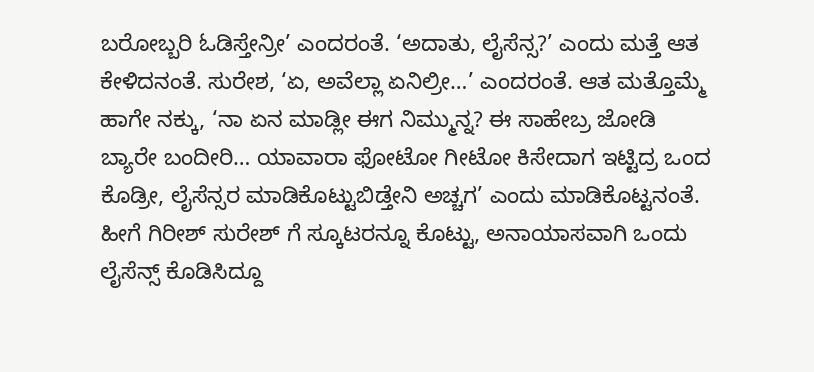ಬರೋಬ್ಬರಿ ಓಡಿಸ್ತೇನ್ರೀ’ ಎಂದರಂತೆ. ‘ಅದಾತು, ಲೈಸೆನ್ಸ?’ ಎಂದು ಮತ್ತೆ ಆತ ಕೇಳಿದನಂತೆ. ಸುರೇಶ, ‘ಏ, ಅವೆಲ್ಲಾ ಏನಿಲ್ರೀ…’ ಎಂದರಂತೆ. ಆತ ಮತ್ತೊಮ್ಮೆ ಹಾಗೇ ನಕ್ಕು, ‘ನಾ ಏನ ಮಾಡ್ಲೀ ಈಗ ನಿಮ್ಮುನ್ನ? ಈ ಸಾಹೇಬ್ರ ಜೋಡಿ ಬ್ಯಾರೇ ಬಂದೀರಿ… ಯಾವಾರಾ ಫೋಟೋ ಗೀಟೋ ಕಿಸೇದಾಗ ಇಟ್ಟಿದ್ರ ಒಂದ ಕೊಡ್ರೀ, ಲೈಸೆನ್ಸರ ಮಾಡಿಕೊಟ್ಟುಬಿಡ್ತೇನಿ ಅಚ್ಚಗ’ ಎಂದು ಮಾಡಿಕೊಟ್ಟನಂತೆ. ಹೀಗೆ ಗಿರೀಶ್ ಸುರೇಶ್ ಗೆ ಸ್ಕೂಟರನ್ನೂ ಕೊಟ್ಟು, ಅನಾಯಾಸವಾಗಿ ಒಂದು ಲೈಸೆನ್ಸ್ ಕೊಡಿಸಿದ್ದೂ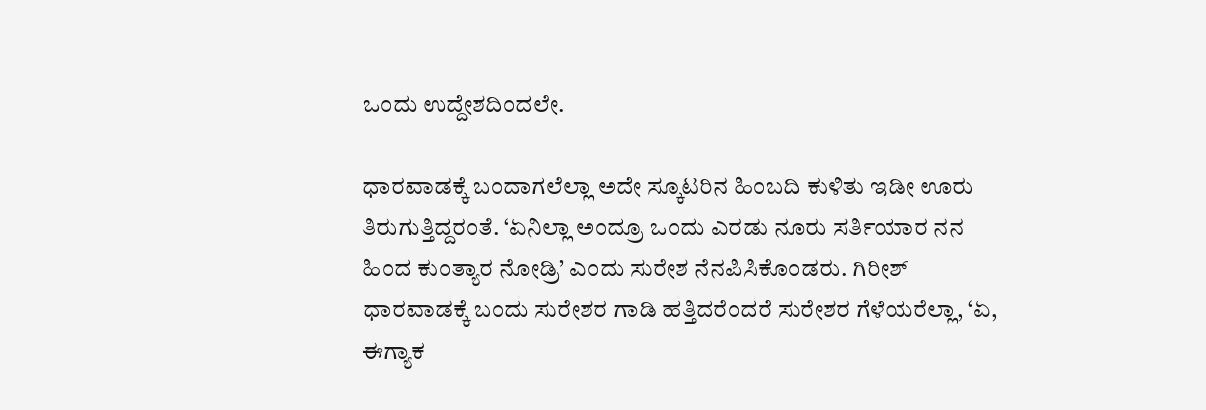ಒಂದು ಉದ್ದೇಶದಿಂದಲೇ.

ಧಾರವಾಡಕ್ಕೆ ಬಂದಾಗಲೆಲ್ಲಾ ಅದೇ ಸ್ಕೂಟರಿನ ಹಿಂಬದಿ ಕುಳಿತು ಇಡೀ ಊರು ತಿರುಗುತ್ತಿದ್ದರಂತೆ. ‘ಏನಿಲ್ಲಾ ಅಂದ್ರೂ ಒಂದು ಎರಡು ನೂರು ಸರ್ತಿಯಾರ ನನ ಹಿಂದ ಕುಂತ್ಯಾರ ನೋಡ್ರಿ’ ಎಂದು ಸುರೇಶ ನೆನಪಿಸಿಕೊಂಡರು. ಗಿರೀಶ್ ಧಾರವಾಡಕ್ಕೆ ಬಂದು ಸುರೇಶರ ಗಾಡಿ ಹತ್ತಿದರೆಂದರೆ ಸುರೇಶರ ಗೆಳೆಯರೆಲ್ಲಾ, ‘ಏ, ಈಗ್ಯಾಕ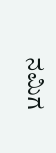ನಮಿಗ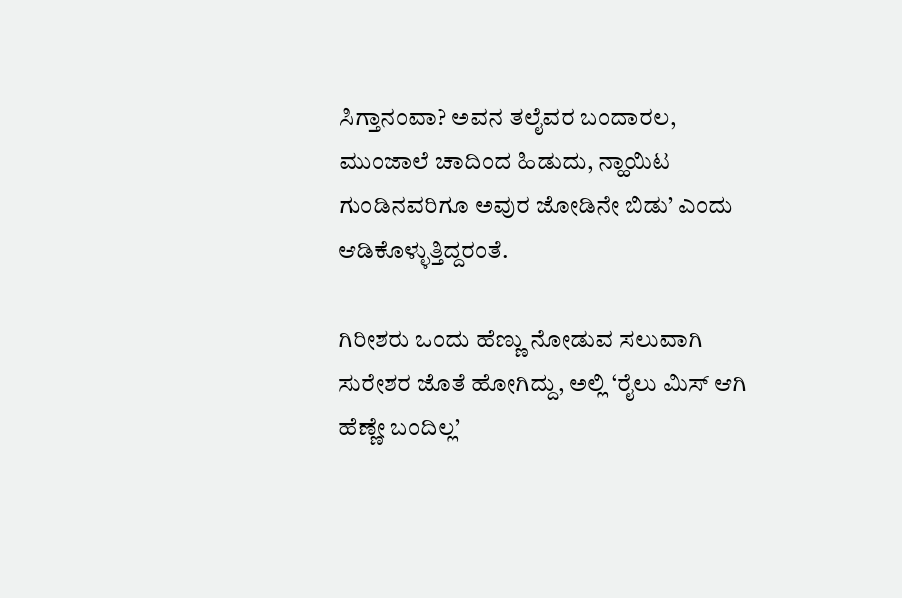ಸಿಗ್ತಾನಂವಾ? ಅವನ ತಲೈವರ ಬಂದಾರಲ, ಮುಂಜಾಲೆ ಚಾದಿಂದ ಹಿಡುದು, ನ್ಹಾಯಿಟ ಗುಂಡಿನವರಿಗೂ ಅವುರ ಜೋಡಿನೇ ಬಿಡು’ ಎಂದು ಆಡಿಕೊಳ್ಳುತ್ತಿದ್ದರಂತೆ.

ಗಿರೀಶರು ಒಂದು ಹೆಣ್ಣು ನೋಡುವ ಸಲುವಾಗಿ ಸುರೇಶರ ಜೊತೆ ಹೋಗಿದ್ದು, ಅಲ್ಲಿ ‘ರೈಲು ಮಿಸ್ ಆಗಿ ಹೆಣ್ಣೇ ಬಂದಿಲ್ಲ’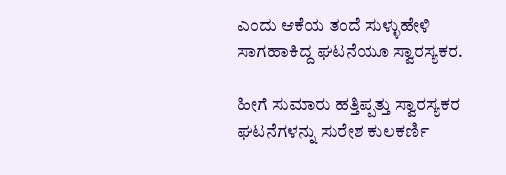ಎಂದು ಆಕೆಯ ತಂದೆ ಸುಳ್ಳುಹೇಳಿ ಸಾಗಹಾಕಿದ್ದ ಘಟನೆಯೂ ಸ್ವಾರಸ್ಯಕರ.

ಹೀಗೆ ಸುಮಾರು ಹತ್ತಿಪ್ಪತ್ತು ಸ್ವಾರಸ್ಯಕರ ಘಟನೆಗಳನ್ನು ಸುರೇಶ ಕುಲಕರ್ಣಿ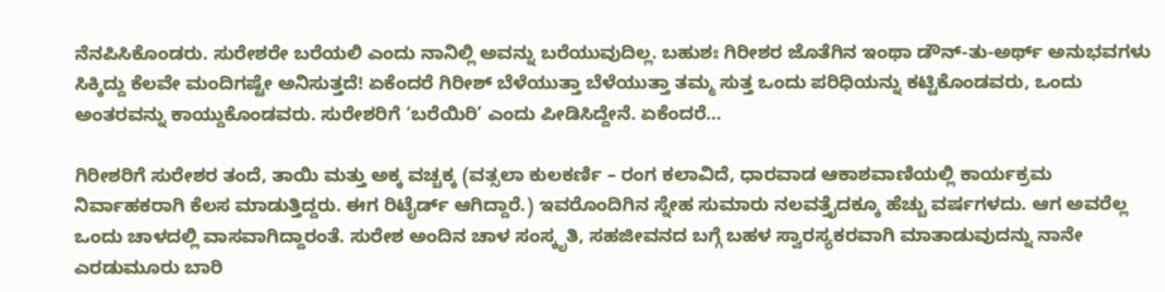ನೆನಪಿಸಿಕೊಂಡರು. ಸುರೇಶರೇ ಬರೆಯಲಿ ಎಂದು ನಾನಿಲ್ಲಿ ಅವನ್ನು ಬರೆಯುವುದಿಲ್ಲ. ಬಹುಶಃ ಗಿರೀಶರ ಜೊತೆಗಿನ ಇಂಥಾ ಡೌನ್-ತು-ಅರ್ಥ್ ಅನುಭವಗಳು ಸಿಕ್ಕಿದ್ದು ಕೆಲವೇ ಮಂದಿಗಷ್ಟೇ ಅನಿಸುತ್ತದೆ! ಏಕೆಂದರೆ ಗಿರೀಶ್ ಬೆಳೆಯುತ್ತಾ ಬೆಳೆಯುತ್ತಾ ತಮ್ಮ ಸುತ್ತ ಒಂದು ಪರಿಧಿಯನ್ನು ಕಟ್ಟಿಕೊಂಡವರು, ಒಂದು ಅಂತರವನ್ನು ಕಾಯ್ದುಕೊಂಡವರು. ಸುರೇಶರಿಗೆ ‘ಬರೆಯಿರಿ’ ಎಂದು ಪೀಡಿಸಿದ್ದೇನೆ. ಏಕೆಂದರೆ…

ಗಿರೀಶರಿಗೆ ಸುರೇಶರ ತಂದೆ, ತಾಯಿ ಮತ್ತು ಅಕ್ಕ ವಚ್ಚಕ್ಕ (ವತ್ಸಲಾ ಕುಲಕರ್ಣಿ – ರಂಗ ಕಲಾವಿದೆ, ಧಾರವಾಡ ಆಕಾಶವಾಣಿಯಲ್ಲಿ ಕಾರ್ಯಕ್ರಮ ನಿರ್ವಾಹಕರಾಗಿ ಕೆಲಸ ಮಾಡುತ್ತಿದ್ದರು. ಈಗ ರಿಟೈರ್ಡ್ ಆಗಿದ್ದಾರೆ.) ಇವರೊಂದಿಗಿನ ಸ್ನೇಹ ಸುಮಾರು ನಲವತ್ತೈದಕ್ಕೂ ಹೆಚ್ಚು ವರ್ಷಗಳದು. ಆಗ ಅವರೆಲ್ಲ ಒಂದು ಚಾಳದಲ್ಲಿ ವಾಸವಾಗಿದ್ದಾರಂತೆ. ಸುರೇಶ ಅಂದಿನ ಚಾಳ ಸಂಸ್ಕೃತಿ, ಸಹಜೀವನದ ಬಗ್ಗೆ ಬಹಳ ಸ್ವಾರಸ್ಯಕರವಾಗಿ ಮಾತಾಡುವುದನ್ನು ನಾನೇ ಎರಡುಮೂರು ಬಾರಿ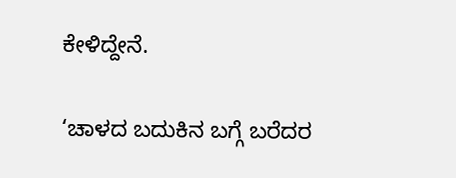ಕೇಳಿದ್ದೇನೆ.

‘ಚಾಳದ ಬದುಕಿನ ಬಗ್ಗೆ ಬರೆದರ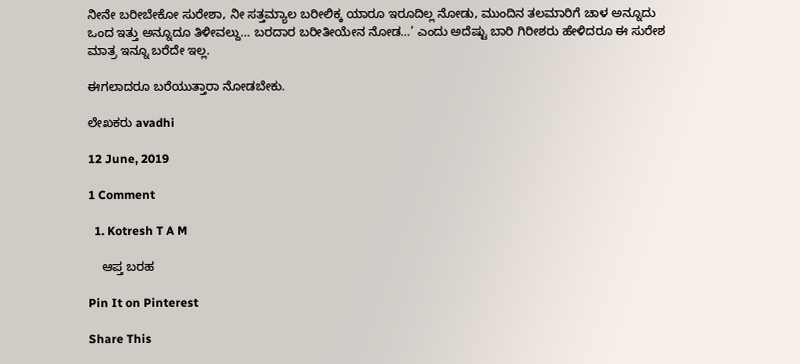ನೀನೇ ಬರೀಬೇಕೋ ಸುರೇಶಾ, ನೀ ಸತ್ತಮ್ಯಾಲ ಬರೀಲಿಕ್ಕ ಯಾರೂ ಇರೂದಿಲ್ಲ ನೋಡು, ಮುಂದಿನ ತಲಮಾರಿಗೆ ಚಾಳ ಅನ್ನೂದು ಒಂದ ಇತ್ತು ಅನ್ನೂದೂ ತಿಳೀವಲ್ದು… ಬರದಾರ ಬರೀತೀಯೇನ ನೋಡ…’ ಎಂದು ಅದೆಷ್ಟು ಬಾರಿ ಗಿರೀಶರು ಹೇಳಿದರೂ ಈ ಸುರೇಶ ಮಾತ್ರ ಇನ್ನೂ ಬರೆದೇ ಇಲ್ಲ.

ಈಗಲಾದರೂ ಬರೆಯುತ್ತಾರಾ ನೋಡಬೇಕು.

ಲೇಖಕರು avadhi

12 June, 2019

1 Comment

  1. Kotresh T A M

    ಆಪ್ತ ಬರಹ

Pin It on Pinterest

Share This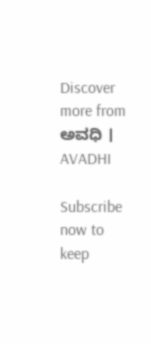Discover more from ಅವಧಿ । AVADHI

Subscribe now to keep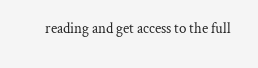reading and get access to the full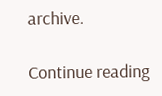archive.

Continue reading